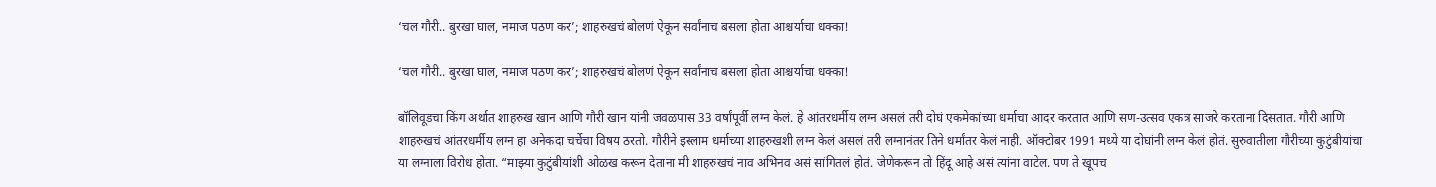‘चल गौरी.. बुरखा घाल, नमाज पठण कर’; शाहरुखचं बोलणं ऐकून सर्वांनाच बसला होता आश्चर्याचा धक्का!

‘चल गौरी.. बुरखा घाल, नमाज पठण कर’; शाहरुखचं बोलणं ऐकून सर्वांनाच बसला होता आश्चर्याचा धक्का!

बॉलिवूडचा किंग अर्थात शाहरुख खान आणि गौरी खान यांनी जवळपास 33 वर्षांपूर्वी लग्न केलं. हे आंतरधर्मीय लग्न असलं तरी दोघं एकमेकांच्या धर्माचा आदर करतात आणि सण-उत्सव एकत्र साजरे करताना दिसतात. गौरी आणि शाहरुखचं आंतरधर्मीय लग्न हा अनेकदा चर्चेचा विषय ठरतो. गौरीने इस्लाम धर्माच्या शाहरुखशी लग्न केलं असलं तरी लग्नानंतर तिने धर्मांतर केलं नाही. ऑक्टोबर 1991 मध्ये या दोघांनी लग्न केलं होतं. सुरुवातीला गौरीच्या कुटुंबीयांचा या लग्नाला विरोध होता. “माझ्या कुटुंबीयांशी ओळख करून देताना मी शाहरुखचं नाव अभिनव असं सांगितलं होतं. जेणेकरून तो हिंदू आहे असं त्यांना वाटेल. पण ते खूपच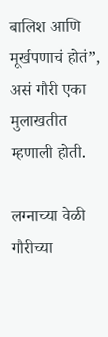बालिश आणि मूर्खपणाचं होतं”, असं गौरी एका मुलाखतीत म्हणाली होती.

लग्नाच्या वेळी गौरीच्या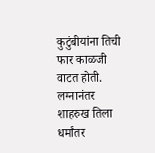कुटुंबीयांना तिची फार काळजी वाटत होती. लग्नानंतर शाहरुख तिला धर्मांतर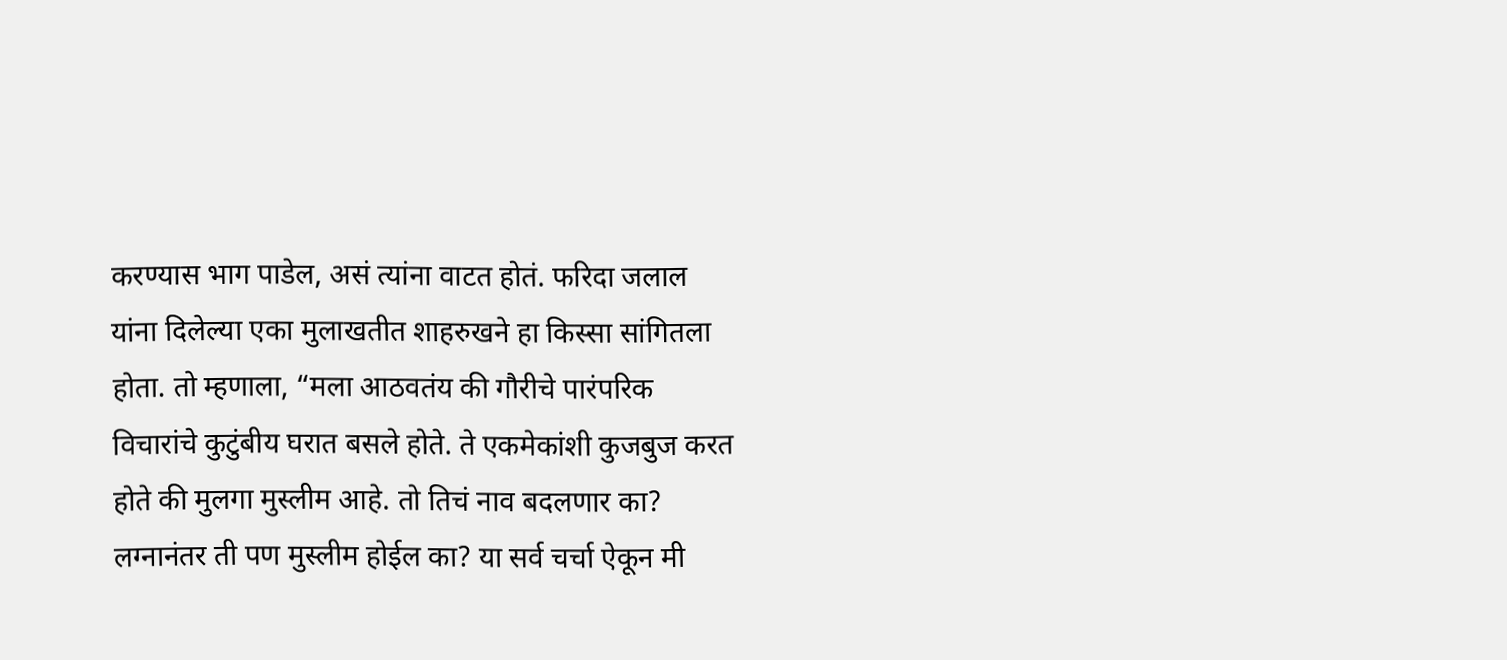करण्यास भाग पाडेल, असं त्यांना वाटत होतं. फरिदा जलाल यांना दिलेल्या एका मुलाखतीत शाहरुखने हा किस्सा सांगितला होता. तो म्हणाला, “मला आठवतंय की गौरीचे पारंपरिक विचारांचे कुटुंबीय घरात बसले होते. ते एकमेकांशी कुजबुज करत होते की मुलगा मुस्लीम आहे. तो तिचं नाव बदलणार का? लग्नानंतर ती पण मुस्लीम होईल का? या सर्व चर्चा ऐकून मी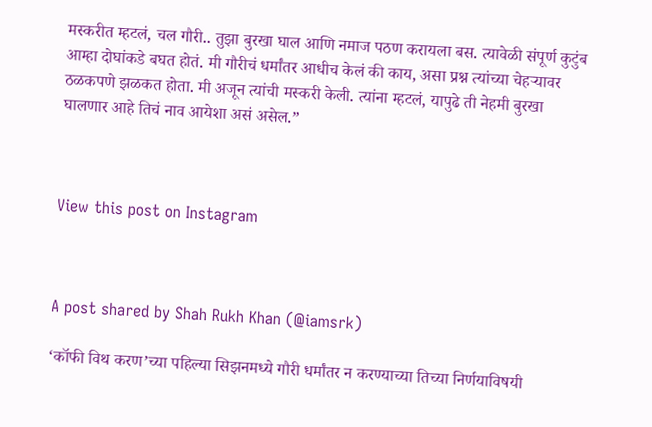मस्करीत म्हटलं, चल गौरी.. तुझा बुरखा घाल आणि नमाज पठण करायला बस. त्यावेळी संपूर्ण कुटुंब आम्हा दोघांकडे बघत होतं. मी गौरीचं धर्मांतर आधीच केलं की काय, असा प्रश्न त्यांच्या चेहऱ्यावर ठळकपणे झळकत होता. मी अजून त्यांची मस्करी केली. त्यांना म्हटलं, यापुढे ती नेहमी बुरखा घालणार आहे तिचं नाव आयेशा असं असेल.”



View this post on Instagram



A post shared by Shah Rukh Khan (@iamsrk)

‘कॉफी विथ करण’च्या पहिल्या सिझनमध्ये गौरी धर्मांतर न करण्याच्या तिच्या निर्णयाविषयी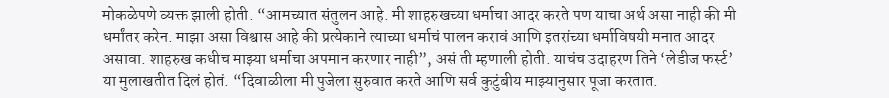मोकळेपणे व्यक्त झाली होती. “आमच्यात संतुलन आहे. मी शाहरुखच्या धर्माचा आदर करते पण याचा अर्थ असा नाही की मी धर्मांतर करेन. माझा असा विश्वास आहे की प्रत्येकाने त्याच्या धर्माचं पालन करावं आणि इतरांच्या धर्माविषयी मनात आदर असावा. शाहरुख कधीच माझ्या धर्माचा अपमान करणार नाही”, असं ती म्हणाली होती. याचंच उदाहरण तिने ‘लेडीज फर्स्ट’ या मुलाखतीत दिलं होतं. “दिवाळीला मी पुजेला सुरुवात करते आणि सर्व कुटुंबीय माझ्यानुसार पूजा करतात.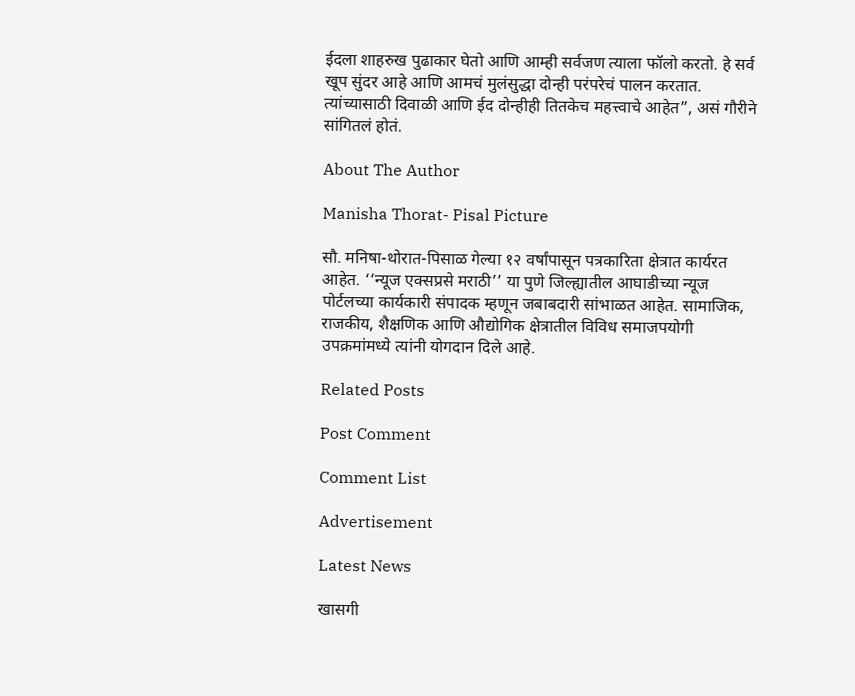ईदला शाहरुख पुढाकार घेतो आणि आम्ही सर्वजण त्याला फॉलो करतो. हे सर्व खूप सुंदर आहे आणि आमचं मुलंसुद्धा दोन्ही परंपरेचं पालन करतात. त्यांच्यासाठी दिवाळी आणि ईद दोन्हीही तितकेच महत्त्वाचे आहेत”, असं गौरीने सांगितलं होतं.

About The Author

Manisha Thorat- Pisal Picture

सौ. मनिषा-थोरात-पिसाळ गेल्या १२ वर्षांपासून पत्रकारिता क्षेत्रात कार्यरत आहेत. ‘‘न्यूज एक्सप्रसे मराठी’’ या पुणे जिल्ह्यातील आघाडीच्या न्यूज पोर्टलच्या कार्यकारी संपादक म्हणून जबाबदारी सांभाळत आहेत. सामाजिक, राजकीय, शैक्षणिक आणि औद्योगिक क्षेत्रातील विविध समाजपयोगी उपक्रमांमध्ये त्यांनी योगदान दिले आहे.

Related Posts

Post Comment

Comment List

Advertisement

Latest News

खासगी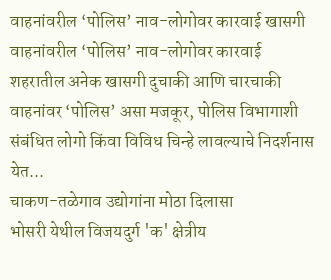वाहनांवरील ‘पोलिस’ नाव-लोगोवर कारवाई खासगी वाहनांवरील ‘पोलिस’ नाव-लोगोवर कारवाई
शहरातील अनेक खासगी दुचाकी आणि चारचाकी वाहनांवर ‘पोलिस’ असा मजकूर, पोलिस विभागाशी संबंधित लोगो किंवा विविध चिन्हे लावल्याचे निदर्शनास येत...
चाकण-तळेगाव उद्योगांना मोठा दिलासा
भोसरी येथील विजयदुर्ग 'क' क्षेत्रीय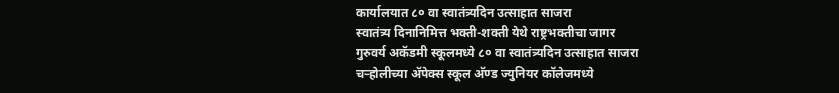कार्यालयात ८० वा स्वातंत्र्यदिन उत्साहात साजरा
स्वातंत्र्य दिनानिमित्त भक्ती-शक्ती येथे राष्ट्रभक्तीचा जागर
गुरुवर्य अकॅडमी स्कूलमध्ये ८० वा स्वातंत्र्यदिन उत्साहात साजरा
चऱ्होलीच्या अ‍ॅपेक्स स्कूल अ‍ॅण्ड ज्युनियर कॉलेजमध्ये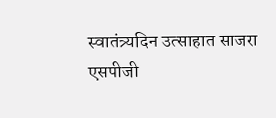स्वातंत्र्यदिन उत्साहात साजरा
एसपीजी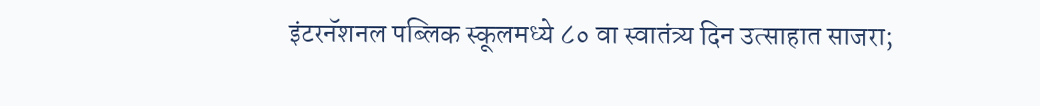इंटरनॅशनल पब्लिक स्कूलमध्ये ८० वा स्वातंत्र्य दिन उत्साहात साजरा;